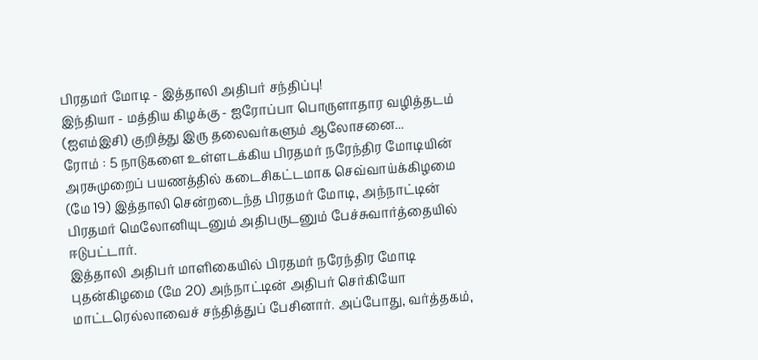பிரதமர் மோடி - இத்தாலி அதிபர் சந்திப்பு!
இந்தியா - மத்திய கிழக்கு - ஐரோப்பா பொருளாதார வழித்தடம் (ஐஎம்இசி) குறித்து இரு தலைவர்களும் ஆலோசனை...
ரோம் : 5 நாடுகளை உள்ளடக்கிய பிரதமர் நரேந்திர மோடியின் அரசுமுறைப் பயணத்தில் கடைசிகட்டமாக செவ்வாய்க்கிழமை (மே 19) இத்தாலி சென்றடைந்த பிரதமர் மோடி, அந்நாட்டின் பிரதமர் மெலோனியுடனும் அதிபருடனும் பேச்சுவார்த்தையில் ஈடுபட்டார்.
இத்தாலி அதிபர் மாளிகையில் பிரதமர் நரேந்திர மோடி புதன்கிழமை (மே 20) அந்நாட்டின் அதிபர் செர்கியோ மாட்டரெல்லாவைச் சந்தித்துப் பேசினார். அப்போது, வர்த்தகம்,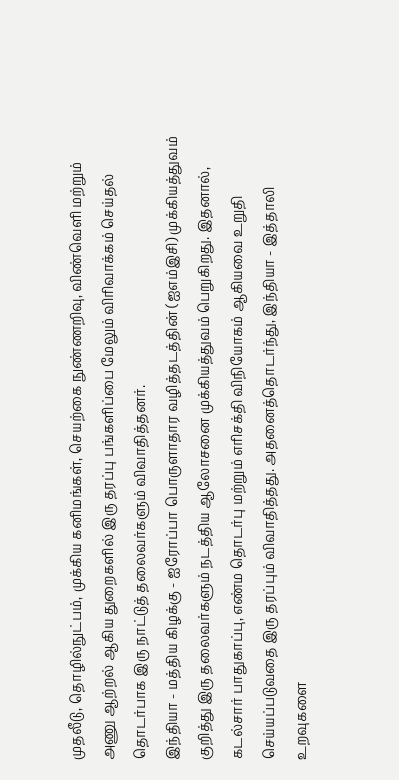முதலீடு, தொழில்நுட்பம், முக்கிய கனிமங்கள், செயற்கை நுண்ணறிவு, விண்வெளி மற்றும் அணு ஆற்றல் ஆகிய துறைகளில் இரு தரப்பு பங்களிப்பை மேலும் விரிவாக்கம் செய்தல் தொடர்பாக இரு நாட்டுத் தலைவர்களும் விவாதித்தனர்.
இந்தியா - மத்திய கிழக்கு - ஐரோப்பா பொருளாதார வழித்தடத்தின் (ஐஎம்இசி) முக்கியத்துவம் குறித்து இரு தலைவர்களும் நடத்திய ஆலோசனை முக்கியத்துவம் பெறுகிறது. இதனால், கடல்சார் பாதுகாப்பு, எண்ம தொடர்பு மற்றும் எரிசக்தி விநியோகம் ஆகியவை உறுதி செய்யப்படுவதை இரு தரப்பும் விவாதித்தது. அதனைத்தொடர்ந்து, இந்தியா - இத்தாலி உறவுகளை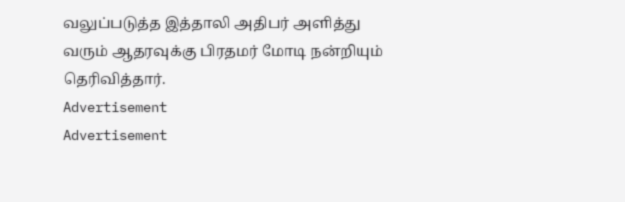வலுப்படுத்த இத்தாலி அதிபர் அளித்து வரும் ஆதரவுக்கு பிரதமர் மோடி நன்றியும் தெரிவித்தார்.
Advertisement
Advertisement